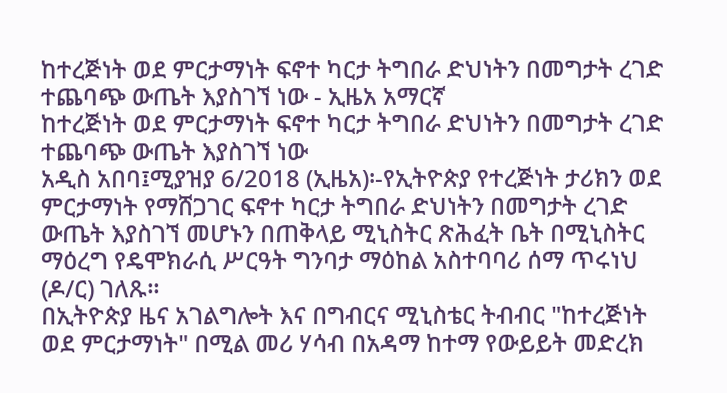ከተረጅነት ወደ ምርታማነት ፍኖተ ካርታ ትግበራ ድህነትን በመግታት ረገድ ተጨባጭ ውጤት እያስገኘ ነው - ኢዜአ አማርኛ
ከተረጅነት ወደ ምርታማነት ፍኖተ ካርታ ትግበራ ድህነትን በመግታት ረገድ ተጨባጭ ውጤት እያስገኘ ነው
አዲስ አበባ፤ሚያዝያ 6/2018 (ኢዜአ)፡-የኢትዮጵያ የተረጅነት ታሪክን ወደ ምርታማነት የማሸጋገር ፍኖተ ካርታ ትግበራ ድህነትን በመግታት ረገድ ውጤት እያስገኘ መሆኑን በጠቅላይ ሚኒስትር ጽሕፈት ቤት በሚኒስትር ማዕረግ የዴሞክራሲ ሥርዓት ግንባታ ማዕከል አስተባባሪ ሰማ ጥሩነህ (ዶ/ር) ገለጹ።
በኢትዮጵያ ዜና አገልግሎት እና በግብርና ሚኒስቴር ትብብር "ከተረጅነት ወደ ምርታማነት" በሚል መሪ ሃሳብ በአዳማ ከተማ የውይይት መድረክ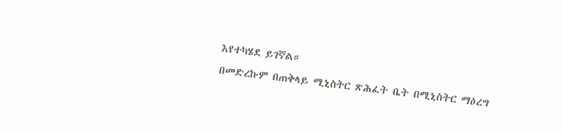እየተካሄደ ይገኛል።
በመድረኩም በጠቅላይ ሚኒስትር ጽሕፈት ቤት በሚኒስትር ማዕረግ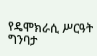የዴሞክራሲ ሥርዓት ግንባታ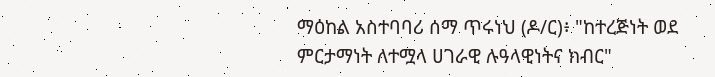ማዕከል አስተባባሪ ሰማ ጥሩነህ (ዶ/ር)፥ "ከተረጅነት ወደ ምርታማነት ለተሟላ ሀገራዊ ሉዓላዊነትና ክብር"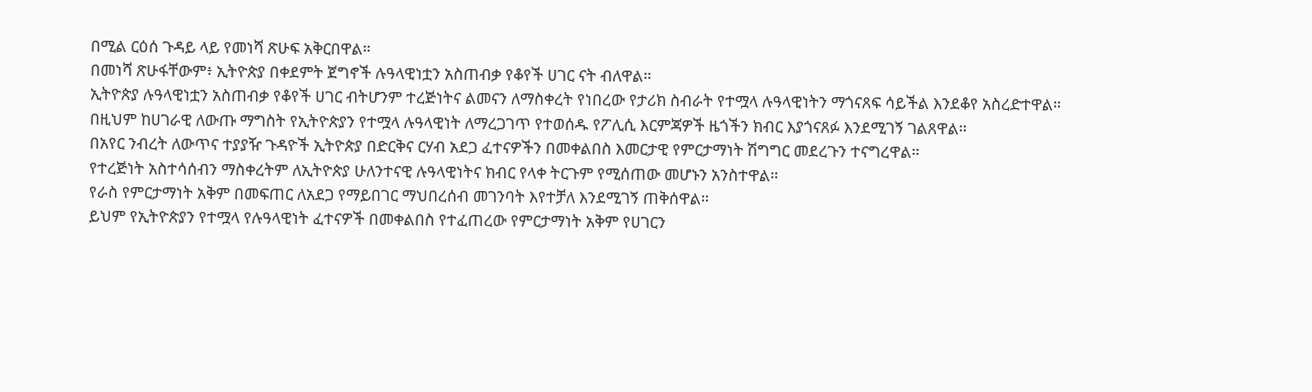በሚል ርዕሰ ጉዳይ ላይ የመነሻ ጽሁፍ አቅርበዋል።
በመነሻ ጽሁፋቸውም፥ ኢትዮጵያ በቀደምት ጀግኖች ሉዓላዊነቷን አስጠብቃ የቆየች ሀገር ናት ብለዋል።
ኢትዮጵያ ሉዓላዊነቷን አስጠብቃ የቆየች ሀገር ብትሆንም ተረጅነትና ልመናን ለማስቀረት የነበረው የታሪክ ስብራት የተሟላ ሉዓላዊነትን ማጎናጸፍ ሳይችል እንደቆየ አስረድተዋል።
በዚህም ከሀገራዊ ለውጡ ማግስት የኢትዮጵያን የተሟላ ሉዓላዊነት ለማረጋገጥ የተወሰዱ የፖሊሲ እርምጃዎች ዜጎችን ክብር እያጎናጸፉ እንደሚገኝ ገልጸዋል።
በአየር ንብረት ለውጥና ተያያዥ ጉዳዮች ኢትዮጵያ በድርቅና ርሃብ አደጋ ፈተናዎችን በመቀልበስ እመርታዊ የምርታማነት ሽግግር መደረጉን ተናግረዋል።
የተረጅነት አስተሳሰብን ማስቀረትም ለኢትዮጵያ ሁለንተናዊ ሉዓላዊነትና ክብር የላቀ ትርጉም የሚሰጠው መሆኑን አንስተዋል።
የራስ የምርታማነት አቅም በመፍጠር ለአደጋ የማይበገር ማህበረሰብ መገንባት እየተቻለ እንደሚገኝ ጠቅሰዋል።
ይህም የኢትዮጵያን የተሟላ የሉዓላዊነት ፈተናዎች በመቀልበስ የተፈጠረው የምርታማነት አቅም የሀገርን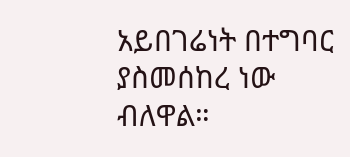አይበገሬነት በተግባር ያስመሰከረ ነው ብለዋል።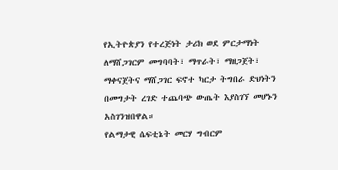የኢትዮጵያን የተረጅነት ታሪክ ወደ ምርታማነት ለማሸጋገርም መግባባት፣ ማጥራት፣ ማዘጋጀት፣ ማቀናጀትና ማሸጋገር ፍኖተ ካርታ ትግበራ ድህነትን በመግታት ረገድ ተጨባጭ ውጤት እያስገኘ መሆኑን አስገንዝበዋል።
የልማታዊ ሴፍቲኔት መርሃ ግብርም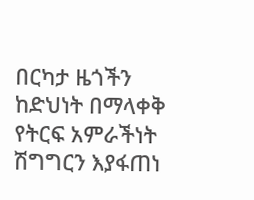በርካታ ዜጎችን ከድህነት በማላቀቅ የትርፍ አምራችነት ሽግግርን እያፋጠነ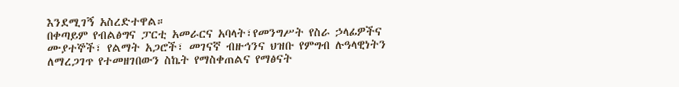እንደሚገኝ አስረድተዋል።
በቀጣይም የብልፅግና ፓርቲ አመራርና አባላት፣የመንግሥት የስራ ኃላፊዎችና ሙያተኞች፣ የልማት አጋሮች፣ መገናኛ ብዙኅንና ህዝቡ የምግብ ሉዓላዊነትን ለማረጋገጥ የተመዘገበውን ስኬት የማስቀጠልና የማፅናት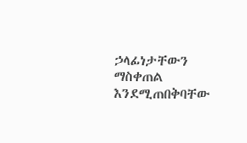ኃላፊነታቸውን ማስቀጠል እንደሚጠበቅባቸው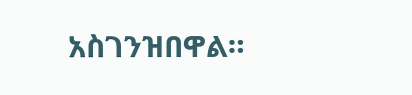አስገንዝበዋል።